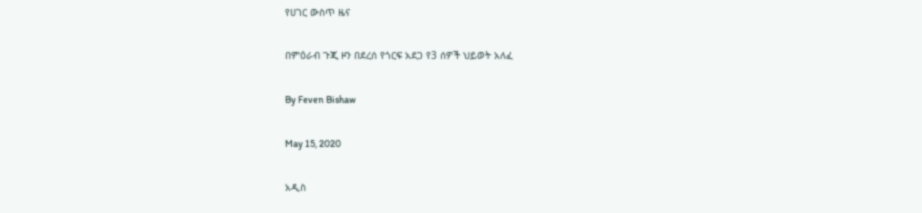የሀገር ውስጥ ዜና

በምዕራብ ጉጂ ዞን በደረሰ የጎርፍ አደጋ የ3 ሰዎች ህይወት አለፈ

By Feven Bishaw

May 15, 2020

አዲስ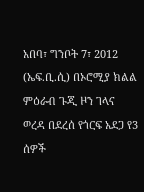አበባ፣ ግንቦት 7፣ 2012 (ኤፍ.ቢ.ሲ) በኦሮሚያ ክልል ምዕራብ ጉጂ ዞን ገላና ወረዳ በደረሰ የጎርፍ አደጋ የ3 ሰዎች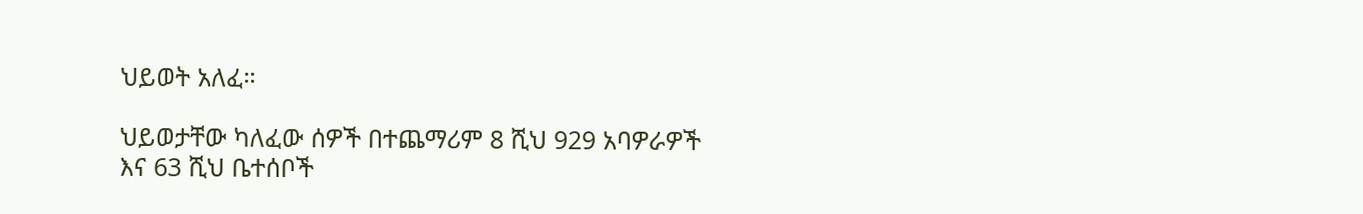ህይወት አለፈ።

ህይወታቸው ካለፈው ሰዎች በተጨማሪም 8 ሺህ 929 አባዎራዎች እና 63 ሺህ ቤተሰቦች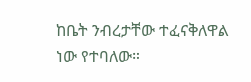ከቤት ንብረታቸው ተፈናቅለዋል ነው የተባለው።